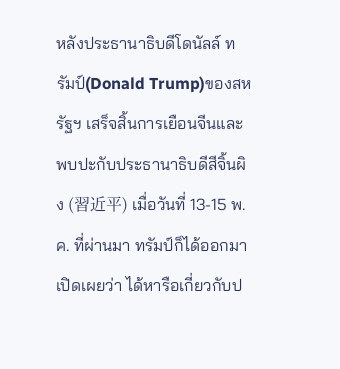หลังประธานาธิบดีโดนัลล์ ทรัมป์(Donald Trump)ของสหรัฐฯ เสร็จสิ้นการเยือนจีนและพบปะกับประธานาธิบดีสีจิ้นผิง (習近平) เมื่อวันที่ 13-15 พ.ค. ที่ผ่านมา ทรัมป์ก็ได้ออกมาเปิดเผยว่า ได้หารือเกี่ยวกับป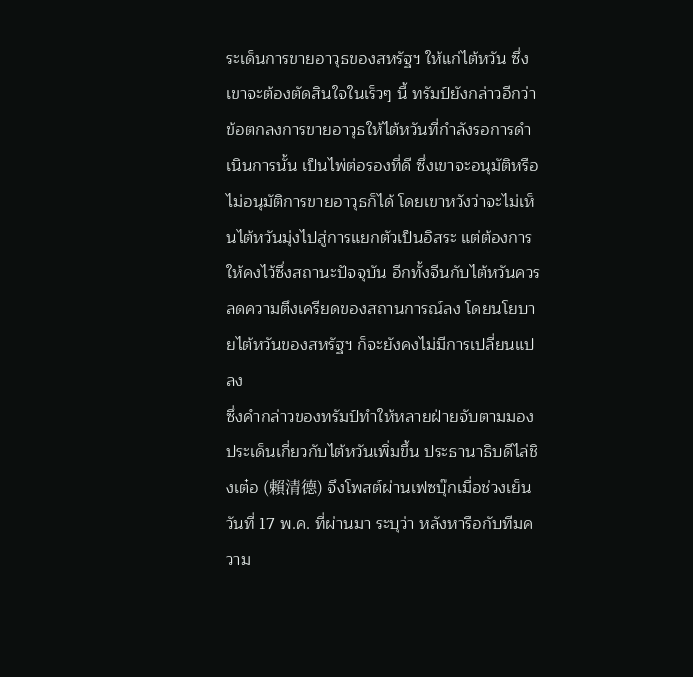ระเด็นการขายอาวุธของสหรัฐฯ ให้แก่ไต้หวัน ซึ่งเขาจะต้องตัดสินใจในเร็วๆ นี้ ทรัมป์ยังกล่าวอีกว่า ข้อตกลงการขายอาวุธให้ไต้หวันที่กำลังรอการดำเนินการนั้น เป็นไพ่ต่อรองที่ดี ซึ่งเขาจะอนุมัติหรือไม่อนุมัติการขายอาวุธก็ได้ โดยเขาหวังว่าจะไม่เห็นไต้หวันมุ่งไปสู่การแยกตัวเป็นอิสระ แต่ต้องการให้คงไว้ซึ่งสถานะปัจจุบัน อีกทั้งจีนกับไต้หวันควรลดความตึงเครียดของสถานการณ์ลง โดยนโยบายไต้หวันของสหรัฐฯ ก็จะยังคงไม่มีการเปลี่ยนแปลง
ซึ่งคำกล่าวของทรัมป์ทำให้หลายฝ่ายจับตามมองประเด็นเกี่ยวกับไต้หวันเพิ่มขึ้น ประธานาธิบดีไล่ชิงเต๋อ (賴清德) จึงโพสต์ผ่านเฟซบุ๊กเมื่อช่วงเย็นวันที่ 17 พ.ค. ที่ผ่านมา ระบุว่า หลังหารือกับทีมความ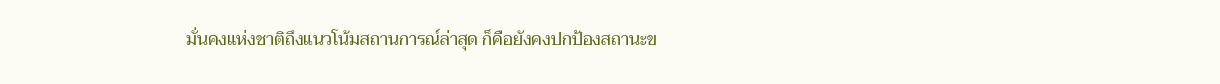มั่นคงแห่งชาติถึงแนวโน้มสถานการณ์ล่าสุด ก็คือยังคงปกป้องสถานะข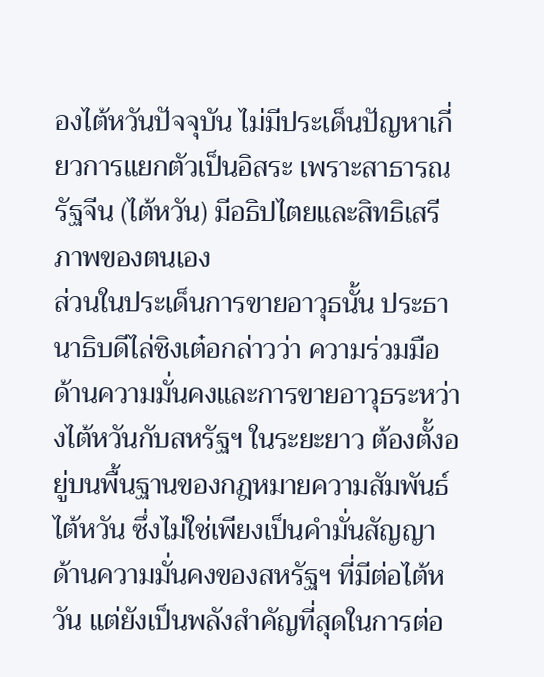องไต้หวันปัจจุบัน ไม่มีประเด็นปัญหาเกี่ยวการแยกตัวเป็นอิสระ เพราะสาธารณรัฐจีน (ไต้หวัน) มีอธิปไตยและสิทธิเสรีภาพของตนเอง
ส่วนในประเด็นการขายอาวุธนั้น ประธานาธิบดีไล่ชิงเต๋อกล่าวว่า ความร่วมมือด้านความมั่นคงและการขายอาวุธระหว่างไต้หวันกับสหรัฐฯ ในระยะยาว ต้องตั้งอยู่บนพื้นฐานของกฎหมายความสัมพันธ์ไต้หวัน ซึ่งไม่ใช่เพียงเป็นคำมั่นสัญญาด้านความมั่นคงของสหรัฐฯ ที่มีต่อไต้หวัน แต่ยังเป็นพลังสำคัญที่สุดในการต่อ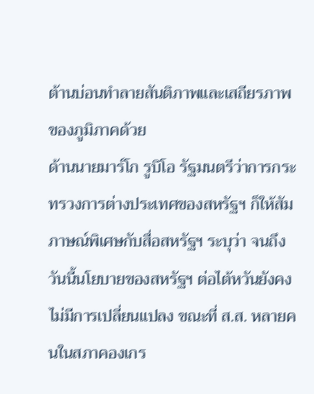ต้านบ่อนทำลายสันติภาพและเสถียรภาพของภูมิภาคด้วย
ด้านนายมาร์โก รูบิโอ รัฐมนตรีว่าการกระทรวงการต่างประเทศของสหรัฐฯ ก็ให้สัมภาษณ์พิเศษกับสื่อสหรัฐฯ ระบุว่า จนถึงวันนี้นโยบายของสหรัฐฯ ต่อไต้หวันยังคงไม่มีการเปลี่ยนแปลง ขณะที่ ส.ส. หลายคนในสภาคองเกร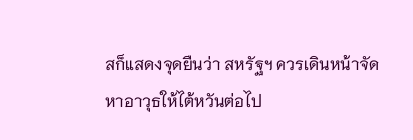สก็แสดงจุดยืนว่า สหรัฐฯ ควรเดินหน้าจัดหาอาวุธให้ไต้หวันต่อไป